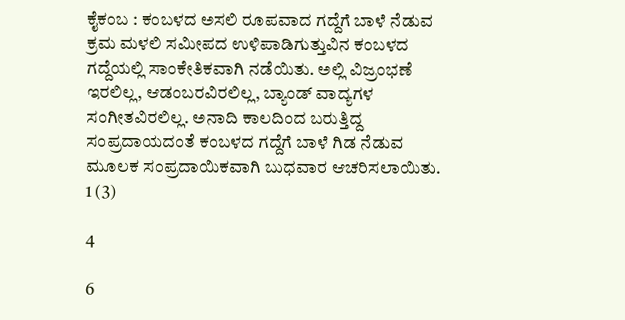ಕೈಕಂಬ : ಕಂಬಳದ ಅಸಲಿ ರೂಪವಾದ ಗದ್ದೆಗೆ ಬಾಳೆ ನೆಡುವ ಕ್ರಮ ಮಳಲಿ ಸಮೀಪದ ಉಳಿಪಾಡಿಗುತ್ತುವಿನ ಕಂಬಳದ ಗದ್ದೆಯಲ್ಲಿ ಸಾಂಕೇತಿಕವಾಗಿ ನಡೆಯಿತು. ಅಲ್ಲಿ ವಿಜ್ರಂಭಣೆ ಇರಲಿಲ್ಲ, ಆಡಂಬರವಿರಲಿಲ್ಲ, ಬ್ಯಾಂಡ್ ವಾದ್ಯಗಳ ಸಂಗೀತವಿರಲಿಲ್ಲ. ಅನಾದಿ ಕಾಲದಿಂದ ಬರುತ್ತಿದ್ದ ಸಂಪ್ರದಾಯದಂತೆ ಕಂಬಳದ ಗದ್ದೆಗೆ ಬಾಳೆ ಗಿಡ ನೆಡುವ ಮೂಲಕ ಸಂಪ್ರದಾಯಿಕವಾಗಿ ಬುಧವಾರ ಆಚರಿಸಲಾಯಿತು.
1 (3)

4

6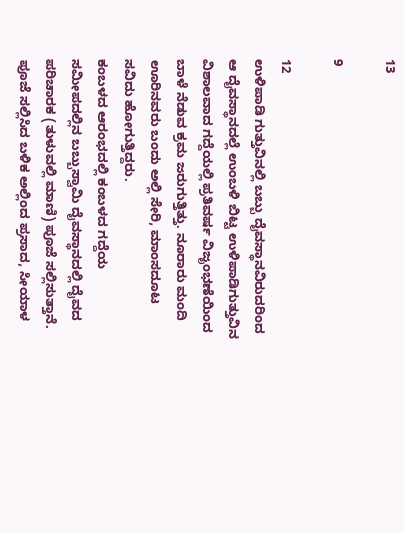13

9

12
ಉಳಿಪಾಡಿ ಗುತ್ತುವಿನಲ್ಲಿ ಬಬ್ಬು ದೈವಸ್ಥಾನವಿರುದರಿಂದ ಆ ದೈವಸ್ಥಾನದಲ್ಲೆ ಉಂಬಳಿ ಬಿಟ್ಟ ಉಳಿಪಾಡಿಗುತ್ತುವಿನ ವಿಶಾಲವಾದ ಗದ್ದೆಯಲ್ಲಿ ಪ್ರತಿವರ್ಷ ವಿಜೃಂಭಣೆಯಿಂದ ಬಾಳೆ ನೆಡುವ ಕ್ರಮ ಜರುಗುತ್ತಿತ್ತು. ನೂರಾರು ಮಂದಿ ಊರಿನವರು ಬಂದು ಅಲ್ಲಿ ಸೇರಿ, ಮಾಂಸದೂಟ ಸವಿದು ಹೋಗುತ್ತಿದ್ದರು.
ಕಂಬಳದ ಆರಂಭದಲ್ಲಿ ಕಂಬಳದ ಗದ್ದೆಯ ಸಮೀಪದಲ್ಲಿನ ಬಬ್ಬುಸ್ವಾಮಿ ದೈವಸ್ಥಾನದಲ್ಲಿ ದೈವದ ಪರಿಚಾರಕ (ತುಳುವಲ್ಲಿ ಮಾಣಿ) ಪೂಜೆ ಸಲ್ಲಿಸುತ್ತಾನೆ. ಪೂಜೆ ಸಲ್ಲಿಸಿದ ಬಳಿಕ ಅಲ್ಲಿಂದ ಪ್ರಸಾದ, ಸೀಯಾಳ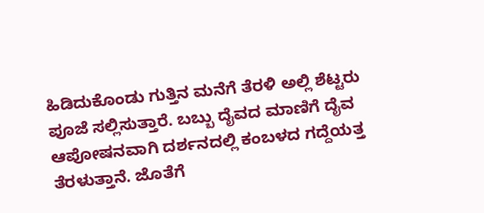ಹಿಡಿದುಕೊಂಡು ಗುತ್ತಿನ ಮನೆಗೆ ತೆರಳಿ ಅಲ್ಲಿ ಶೆಟ್ಟರು ಪೂಜೆ ಸಲ್ಲಿಸುತ್ತಾರೆ. ಬಬ್ಬು ದೈವದ ಮಾಣಿಗೆ ದೈವ ಆಪೋಷನವಾಗಿ ದರ್ಶನದಲ್ಲಿ ಕಂಬಳದ ಗದ್ದೆಯತ್ತ ತೆರಳುತ್ತಾನೆ. ಜೊತೆಗೆ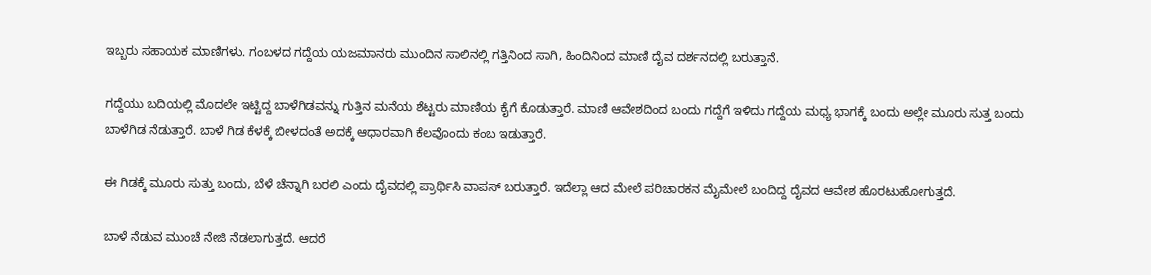ಇಬ್ಬರು ಸಹಾಯಕ ಮಾಣಿಗಳು. ಗಂಬಳದ ಗದ್ದೆಯ ಯಜಮಾನರು ಮುಂದಿನ ಸಾಲಿನಲ್ಲಿ ಗತ್ತಿನಿಂದ ಸಾಗಿ, ಹಿಂದಿನಿಂದ ಮಾಣಿ ದೈವ ದರ್ಶನದಲ್ಲಿ ಬರುತ್ತಾನೆ.

ಗದ್ದೆಯು ಬದಿಯಲ್ಲಿ ಮೊದಲೇ ಇಟ್ಟಿದ್ದ ಬಾಳೆಗಿಡವನ್ನು ಗುತ್ತಿನ ಮನೆಯ ಶೆಟ್ಟರು ಮಾಣಿಯ ಕೈಗೆ ಕೊಡುತ್ತಾರೆ. ಮಾಣಿ ಆವೇಶದಿಂದ ಬಂದು ಗದ್ದೆಗೆ ಇಳಿದು ಗದ್ದೆಯ ಮಧ್ಯ ಭಾಗಕ್ಕೆ ಬಂದು ಅಲ್ಲೇ ಮೂರು ಸುತ್ತ ಬಂದು ಬಾಳೆಗಿಡ ನೆಡುತ್ತಾರೆ. ಬಾಳೆ ಗಿಡ ಕೆಳಕ್ಕೆ ಬೀಳದಂತೆ ಅದಕ್ಕೆ ಆಧಾರವಾಗಿ ಕೆಲವೊಂದು ಕಂಬ ಇಡುತ್ತಾರೆ.

ಈ ಗಿಡಕ್ಕೆ ಮೂರು ಸುತ್ತು ಬಂದು, ಬೆಳೆ ಚೆನ್ನಾಗಿ ಬರಲಿ ಎಂದು ದೈವದಲ್ಲಿ ಪ್ರಾರ್ಥಿಸಿ ವಾಪಸ್ ಬರುತ್ತಾರೆ. ಇದೆಲ್ಲಾ ಆದ ಮೇಲೆ ಪರಿಚಾರಕನ ಮೈಮೇಲೆ ಬಂದಿದ್ದ ದೈವದ ಆವೇಶ ಹೊರಟುಹೋಗುತ್ತದೆ.

ಬಾಳೆ ನೆಡುವ ಮುಂಚೆ ನೇಜಿ ನೆಡಲಾಗುತ್ತದೆ. ಆದರೆ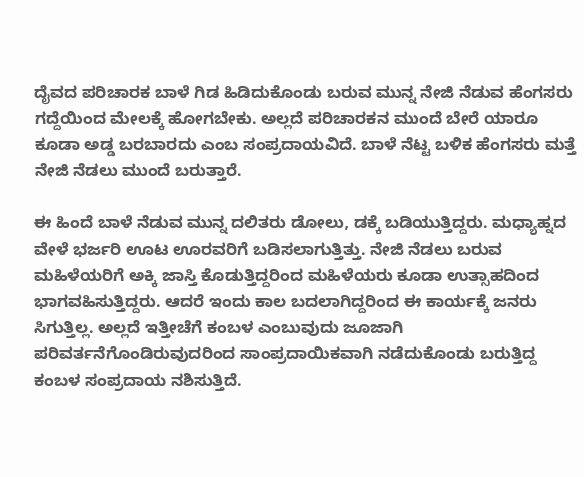ದೈವದ ಪರಿಚಾರಕ ಬಾಳೆ ಗಿಡ ಹಿಡಿದುಕೊಂಡು ಬರುವ ಮುನ್ನ ನೇಜಿ ನೆಡುವ ಹೆಂಗಸರು ಗದ್ದೆಯಿಂದ ಮೇಲಕ್ಕೆ ಹೋಗಬೇಕು. ಅಲ್ಲದೆ ಪರಿಚಾರಕನ ಮುಂದೆ ಬೇರೆ ಯಾರೂ ಕೂಡಾ ಅಡ್ಡ ಬರಬಾರದು ಎಂಬ ಸಂಪ್ರದಾಯವಿದೆ. ಬಾಳೆ ನೆಟ್ಟ ಬಳಿಕ ಹೆಂಗಸರು ಮತ್ತೆ ನೇಜಿ ನೆಡಲು ಮುಂದೆ ಬರುತ್ತಾರೆ.

ಈ ಹಿಂದೆ ಬಾಳೆ ನೆಡುವ ಮುನ್ನ ದಲಿತರು ಡೋಲು, ಡಕ್ಕೆ ಬಡಿಯುತ್ತಿದ್ದರು. ಮಧ್ಯಾಹ್ನದ ವೇಳೆ ಭರ್ಜರಿ ಊಟ ಊರವರಿಗೆ ಬಡಿಸಲಾಗುತ್ತಿತ್ತು. ನೇಜಿ ನೆಡಲು ಬರುವ ಮಹಿಳೆಯರಿಗೆ ಅಕ್ಕಿ ಜಾಸ್ತಿ ಕೊಡುತ್ತಿದ್ದರಿಂದ ಮಹಿಳೆಯರು ಕೂಡಾ ಉತ್ಸಾಹದಿಂದ ಭಾಗವಹಿಸುತ್ತಿದ್ದರು. ಆದರೆ ಇಂದು ಕಾಲ ಬದಲಾಗಿದ್ದರಿಂದ ಈ ಕಾರ್ಯಕ್ಕೆ ಜನರು ಸಿಗುತ್ತಿಲ್ಲ. ಅಲ್ಲದೆ ಇತ್ತೀಚೆಗೆ ಕಂಬಳ ಎಂಬುವುದು ಜೂಜಾಗಿ ಪರಿವರ್ತನೆಗೊಂಡಿರುವುದರಿಂದ ಸಾಂಪ್ರದಾಯಿಕವಾಗಿ ನಡೆದುಕೊಂಡು ಬರುತ್ತಿದ್ದ ಕಂಬಳ ಸಂಪ್ರದಾಯ ನಶಿಸುತ್ತಿದೆ.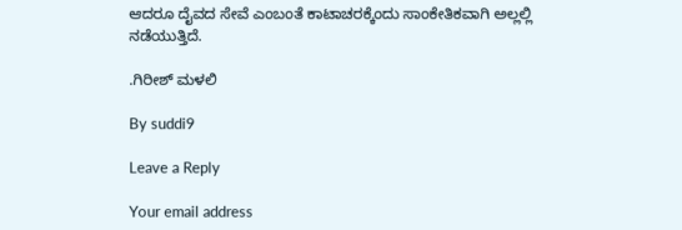ಆದರೂ ದೈವದ ಸೇವೆ ಎಂಬಂತೆ ಕಾಟಾಚರಕ್ಕೆಂದು ಸಾಂಕೇತಿಕವಾಗಿ ಅಲ್ಲಲ್ಲಿ ನಡೆಯುತ್ತಿದೆ.

.ಗಿರೀಶ್ ಮಳಲಿ

By suddi9

Leave a Reply

Your email address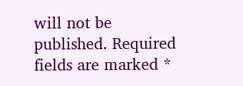will not be published. Required fields are marked *